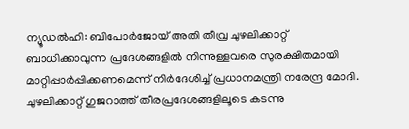ന്യൂഡൽഹി: ബിപോർജോയ് അതി തീവ്ര ചുഴലിക്കാറ്റ് ബാധിക്കാവുന്ന പ്രദേശങ്ങളിൽ നിന്നുള്ളവരെ സുരക്ഷിതമായി മാറ്റിപ്പാർപ്പിക്കണമെന്ന് നിർദേശിച്ച് പ്രധാനമന്ത്രി നരേന്ദ്ര മോദി. ചുഴലിക്കാറ്റ് ഗുജറാത്ത് തീരപ്രദേശങ്ങളിലൂടെ കടന്നു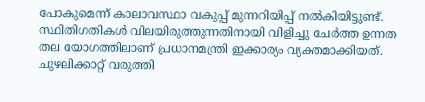പോകുമെന്ന് കാലാവസ്ഥാ വകുപ്പ് മുന്നറിയിപ്പ് നൽകിയിട്ടുണ്ട്. സ്ഥിതിഗതികൾ വിലയിരുത്തുന്നതിനായി വിളിച്ചു ചേർത്ത ഉന്നത തല യോഗത്തിലാണ് പ്രധാനമന്ത്രി ഇക്കാര്യം വ്യക്തമാക്കിയത്.
ചുഴലിക്കാറ്റ് വരുത്തി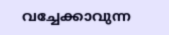വച്ചേക്കാവുന്ന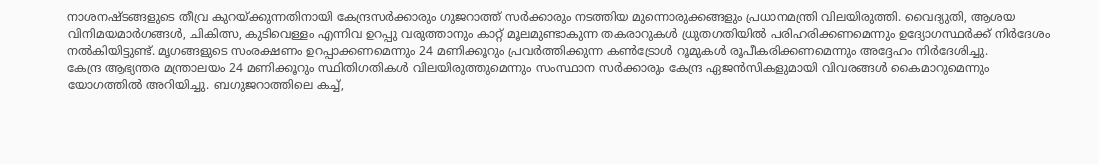നാശനഷ്ടങ്ങളുടെ തീവ്ര കുറയ്ക്കുന്നതിനായി കേന്ദ്രസർക്കാരും ഗുജറാത്ത് സർക്കാരും നടത്തിയ മുന്നൊരുക്കങ്ങളും പ്രധാനമന്ത്രി വിലയിരുത്തി. വൈദ്യുതി, ആശയ വിനിമയമാർഗങ്ങൾ, ചികിത്സ, കുടിവെള്ളം എന്നിവ ഉറപ്പു വരുത്താനും കാറ്റ് മൂലമുണ്ടാകുന്ന തകരാറുകൾ ധ്രുതഗതിയിൽ പരിഹരിക്കണമെന്നും ഉദ്യോഗസ്ഥർക്ക് നിർദേശം നൽകിയിട്ടുണ്ട്. മൃഗങ്ങളുടെ സംരക്ഷണം ഉറപ്പാക്കണമെന്നും 24 മണിക്കൂറും പ്രവർത്തിക്കുന്ന കൺട്രോൾ റൂമുകൾ രൂപീകരിക്കണമെന്നും അദ്ദേഹം നിർദേശിച്ചു.
കേന്ദ്ര ആഭ്യന്തര മന്ത്രാലയം 24 മണിക്കൂറും സ്ഥിതിഗതികൾ വിലയിരുത്തുമെന്നും സംസ്ഥാന സർക്കാരും കേന്ദ്ര ഏജൻസികളുമായി വിവരങ്ങൾ കൈമാറുമെന്നും യോഗത്തിൽ അറിയിച്ചു. ബഗുജറാത്തിലെ കച്ച്,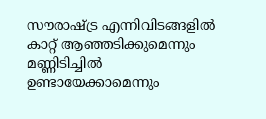സൗരാഷ്ട്ര എന്നിവിടങ്ങളിൽ കാറ്റ് ആഞ്ഞടിക്കുമെന്നും മണ്ണിടിച്ചിൽ ഉണ്ടായേക്കാമെന്നും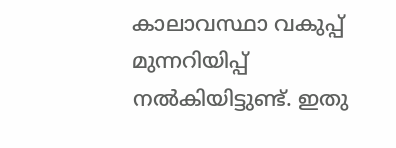കാലാവസ്ഥാ വകുപ്പ് മുന്നറിയിപ്പ് നൽകിയിട്ടുണ്ട്. ഇതു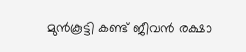മുൻകൂട്ടി കണ്ട് ജീവൻ രക്ഷാ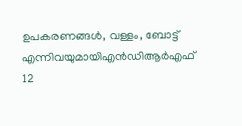ഉപകരണങ്ങൾ, വള്ളം, ബോട്ട് എന്നിവയുമായിഎൻഡിആർഎഫ് 12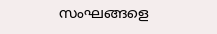സംഘങ്ങളെ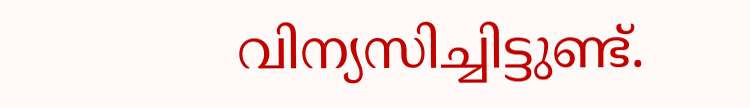വിന്യസിച്ചിട്ടുണ്ട്.